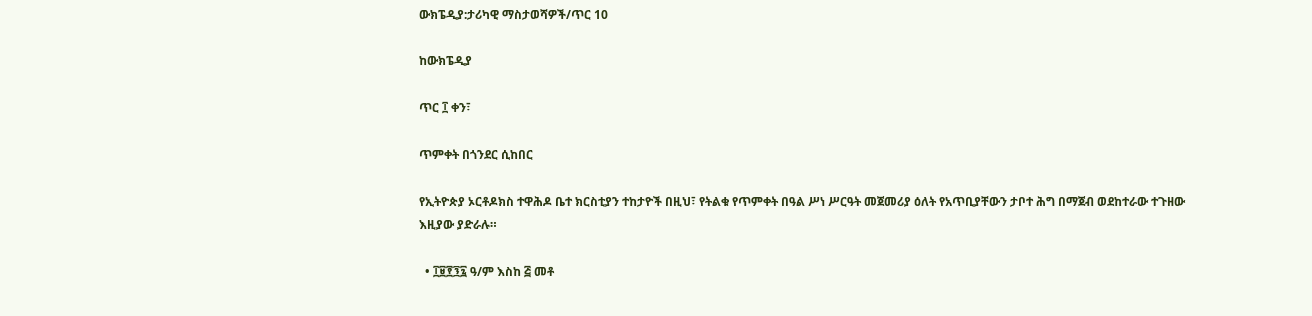ውክፔዲያ:ታሪካዊ ማስታወሻዎች/ጥር 10

ከውክፔዲያ

ጥር ፲ ቀን፣

ጥምቀት በጎንደር ሲከበር

የኢትዮጵያ ኦርቶዶክስ ተዋሕዶ ቤተ ክርስቲያን ተከታዮች በዚህ፣ የትልቁ የጥምቀት በዓል ሥነ ሥርዓት መጀመሪያ ዕለት የአጥቢያቸውን ታቦተ ሕግ በማጀብ ወደከተራው ተጉዘው እዚያው ያድራሉ።

  • ፲፱፻፺፯ ዓ/ም እስከ ፭ መቶ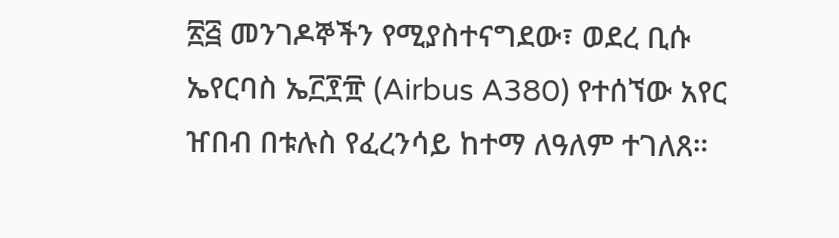፳፭ መንገዶኞችን የሚያስተናግደው፣ ወደረ ቢሱ ኤየርባስ ኤ፫፻፹ (Airbus A380) የተሰኘው አየር ዠበብ በቱሉስ የፈረንሳይ ከተማ ለዓለም ተገለጸ።